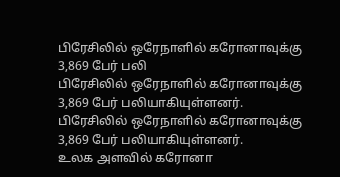பிரேசிலில் ஒரேநாளில் கரோனாவுக்கு 3,869 பேர் பலி
பிரேசிலில் ஒரேநாளில் கரோனாவுக்கு 3,869 பேர் பலியாகியுள்ளனர்.
பிரேசிலில் ஒரேநாளில் கரோனாவுக்கு 3,869 பேர் பலியாகியுள்ளனர்.
உலக அளவில் கரோனா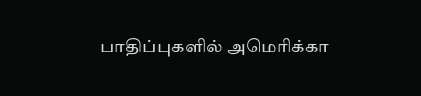பாதிப்புகளில் அமெரிக்கா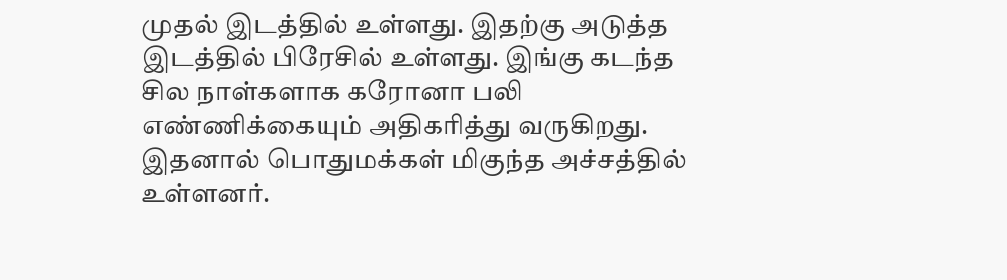முதல் இடத்தில் உள்ளது. இதற்கு அடுத்த இடத்தில் பிரேசில் உள்ளது. இங்கு கடந்த சில நாள்களாக கரோனா பலி எண்ணிக்கையும் அதிகரித்து வருகிறது. இதனால் பொதுமக்கள் மிகுந்த அச்சத்தில் உள்ளனர்.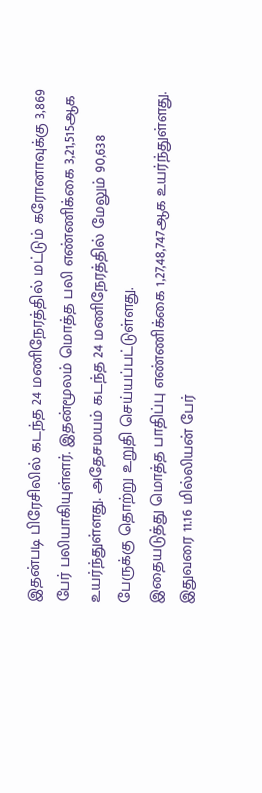இதன்படி பிரேசிலில் கடந்த 24 மணிநேரத்தில் மட்டும் கரோனாவுக்கு 3,869 பேர் பலியாகியுள்ளர். இதன்மூலம் மொத்த பலி எண்ணிக்கை 3,21,515ஆக உயர்ந்துள்ளது. அதேசமயம் கடந்த 24 மணிநேரத்தில் மேலும் 90,638 பேருக்கு தொற்று உறுதி செய்யப்பட்டுள்ளது.
இதையடுத்து மொத்த பாதிப்பு எண்ணிக்கை 1,27,48,747ஆக உயர்ந்துள்ளது. இதுவரை 11.16 மில்லியன் பேர்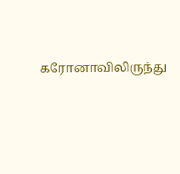கரோனாவிலிருந்து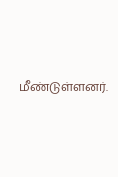மீண்டுள்ளனர்.